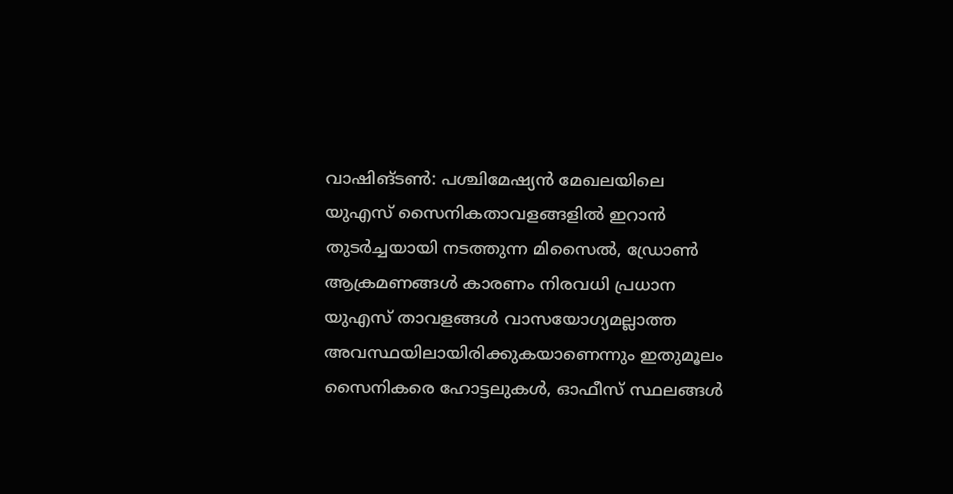വാഷിങ്ടൺ: പശ്ചിമേഷ്യൻ മേഖലയിലെ യുഎസ് സൈനികതാവളങ്ങളിൽ ഇറാൻ തുടർച്ചയായി നടത്തുന്ന മിസൈൽ, ഡ്രോൺ ആക്രമണങ്ങൾ കാരണം നിരവധി പ്രധാന യുഎസ് താവളങ്ങൾ വാസയോഗ്യമല്ലാത്ത അവസ്ഥയിലായിരിക്കുകയാണെന്നും ഇതുമൂലം സൈനികരെ ഹോട്ടലുകൾ, ഓഫീസ് സ്ഥലങ്ങൾ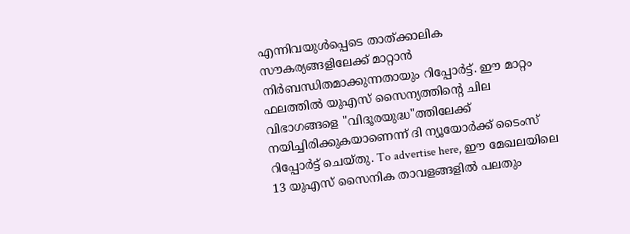എന്നിവയുൾപ്പെടെ താത്ക്കാലിക സൗകര്യങ്ങളിലേക്ക് മാറ്റാൻ നിർബന്ധിതമാക്കുന്നതായും റിപ്പോർട്ട്. ഈ മാറ്റം ഫലത്തിൽ യുഎസ് സൈന്യത്തിന്റെ ചില വിഭാഗങ്ങളെ "വിദൂരയുദ്ധ"ത്തിലേക്ക് നയിച്ചിരിക്കുകയാണെന്ന് ദി ന്യൂയോർക്ക് ടൈംസ് റിപ്പോർട്ട് ചെയ്തു. To advertise here, ഈ മേഖലയിലെ 13 യുഎസ് സൈനിക താവളങ്ങളിൽ പലതും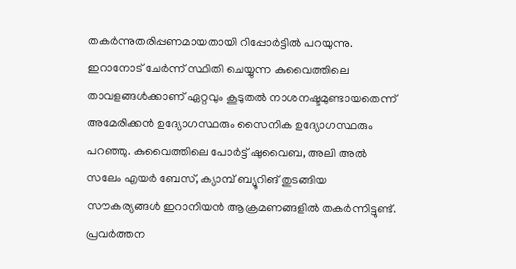തകർന്നുതരിപ്പണമായതായി റിപ്പോർട്ടിൽ പറയുന്നു. ഇറാനോട് ചേർന്ന് സ്ഥിതി ചെയ്യുന്ന കുവൈത്തിലെ താവളങ്ങൾക്കാണ് ഏറ്റവും കൂടുതൽ നാശനഷ്ടമുണ്ടായതെന്ന് അമേരിക്കൻ ഉദ്യോഗസ്ഥരും സൈനിക ഉദ്യോഗസ്ഥരും പറഞ്ഞു. കുവൈത്തിലെ പോർട്ട് ഷുവൈബ, അലി അൽ സലേം എയർ ബേസ്, ക്യാമ്പ് ബ്യൂറിങ് തുടങ്ങിയ സൗകര്യങ്ങൾ ഇറാനിയൻ ആക്രമണങ്ങളിൽ തകർന്നിട്ടുണ്ട്. പ്രവർത്തന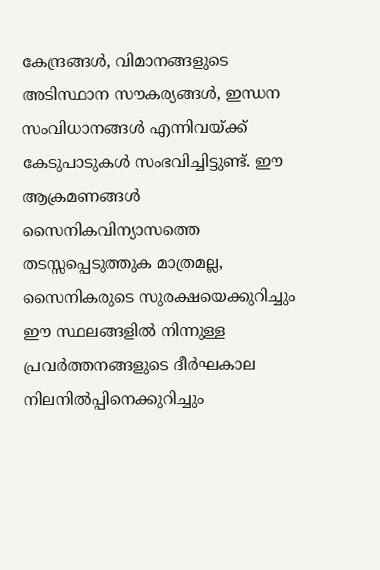കേന്ദ്രങ്ങൾ, വിമാനങ്ങളുടെ അടിസ്ഥാന സൗകര്യങ്ങൾ, ഇന്ധന സംവിധാനങ്ങൾ എന്നിവയ്ക്ക് കേടുപാടുകൾ സംഭവിച്ചിട്ടുണ്ട്. ഈ ആക്രമണങ്ങൾ സൈനികവിന്യാസത്തെ തടസ്സപ്പെടുത്തുക മാത്രമല്ല, സൈനികരുടെ സുരക്ഷയെക്കുറിച്ചും ഈ സ്ഥലങ്ങളിൽ നിന്നുള്ള പ്രവർത്തനങ്ങളുടെ ദീർഘകാല നിലനിൽപ്പിനെക്കുറിച്ചും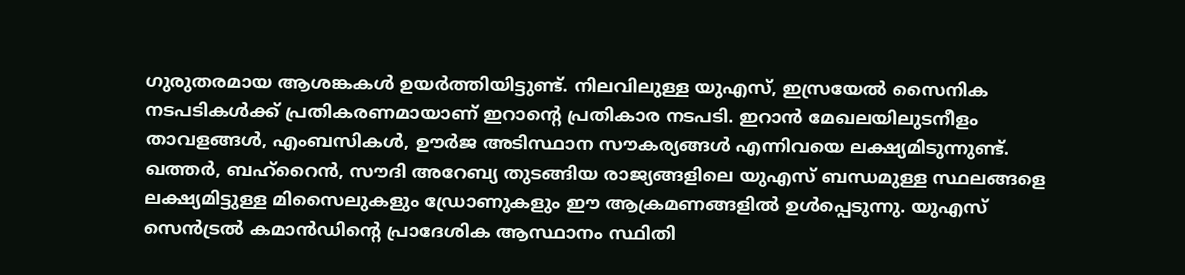ഗുരുതരമായ ആശങ്കകൾ ഉയർത്തിയിട്ടുണ്ട്. നിലവിലുള്ള യുഎസ്, ഇസ്രയേൽ സൈനിക നടപടികൾക്ക് പ്രതികരണമായാണ് ഇറാന്റെ പ്രതികാര നടപടി. ഇറാൻ മേഖലയിലുടനീളം താവളങ്ങൾ, എംബസികൾ, ഊർജ അടിസ്ഥാന സൗകര്യങ്ങൾ എന്നിവയെ ലക്ഷ്യമിടുന്നുണ്ട്. ഖത്തർ, ബഹ്റൈൻ, സൗദി അറേബ്യ തുടങ്ങിയ രാജ്യങ്ങളിലെ യുഎസ് ബന്ധമുള്ള സ്ഥലങ്ങളെ ലക്ഷ്യമിട്ടുള്ള മിസൈലുകളും ഡ്രോണുകളും ഈ ആക്രമണങ്ങളിൽ ഉൾപ്പെടുന്നു. യുഎസ് സെൻട്രൽ കമാൻഡിന്റെ പ്രാദേശിക ആസ്ഥാനം സ്ഥിതി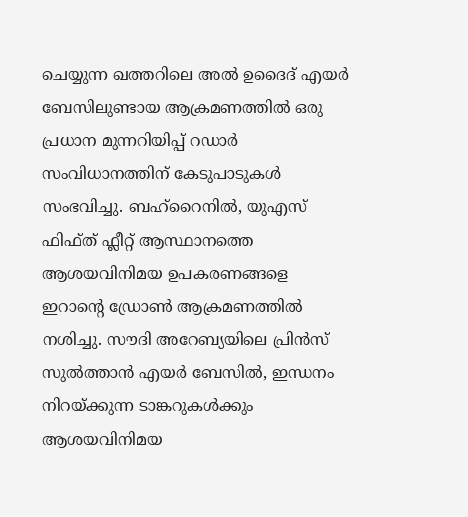ചെയ്യുന്ന ഖത്തറിലെ അൽ ഉദൈദ് എയർ ബേസിലുണ്ടായ ആക്രമണത്തിൽ ഒരു പ്രധാന മുന്നറിയിപ്പ് റഡാർ സംവിധാനത്തിന് കേടുപാടുകൾ സംഭവിച്ചു. ബഹ്റൈനിൽ, യുഎസ് ഫിഫ്ത് ഫ്ലീറ്റ് ആസ്ഥാനത്തെ ആശയവിനിമയ ഉപകരണങ്ങളെ ഇറാന്റെ ഡ്രോൺ ആക്രമണത്തിൽ നശിച്ചു. സൗദി അറേബ്യയിലെ പ്രിൻസ് സുൽത്താൻ എയർ ബേസിൽ, ഇന്ധനം നിറയ്ക്കുന്ന ടാങ്കറുകൾക്കും ആശയവിനിമയ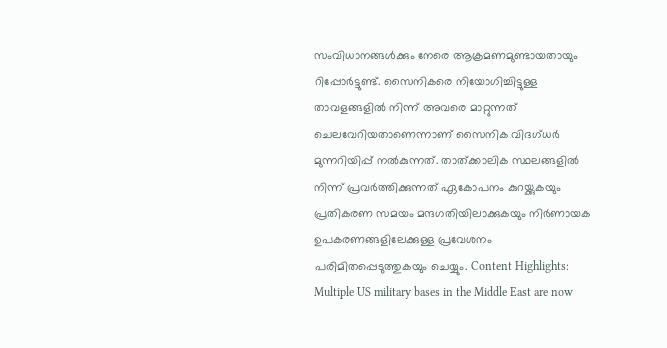സംവിധാനങ്ങൾക്കും നേരെ ആക്രമണമുണ്ടായതായും റിപ്പോർട്ടുണ്ട്. സൈനികരെ നിയോഗിച്ചിട്ടുള്ള താവളങ്ങളിൽ നിന്ന് അവരെ മാറ്റുന്നത് ചെലവേറിയതാണെന്നാണ് സൈനിക വിദഗ്ധർ മുന്നറിയിപ്പ് നൽകുന്നത്. താത്ക്കാലിക സ്ഥലങ്ങളിൽ നിന്ന് പ്രവർത്തിക്കുന്നത് ഏകോപനം കുറയ്ക്കുകയും പ്രതികരണ സമയം മന്ദഗതിയിലാക്കുകയും നിർണായക ഉപകരണങ്ങളിലേക്കുള്ള പ്രവേശനം പരിമിതപ്പെടുത്തുകയും ചെയ്യും. Content Highlights: Multiple US military bases in the Middle East are now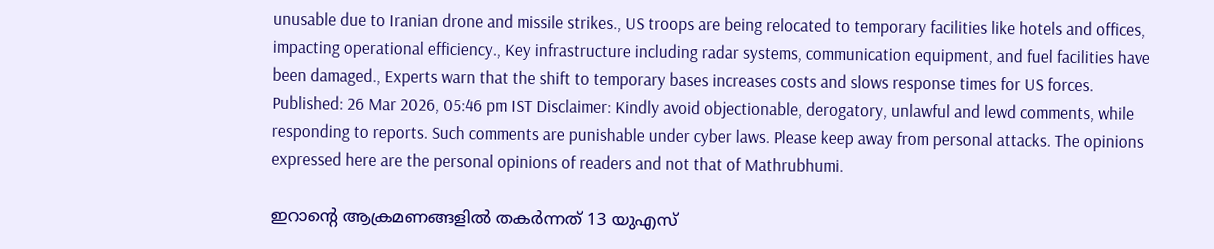unusable due to Iranian drone and missile strikes., US troops are being relocated to temporary facilities like hotels and offices, impacting operational efficiency., Key infrastructure including radar systems, communication equipment, and fuel facilities have been damaged., Experts warn that the shift to temporary bases increases costs and slows response times for US forces. Published: 26 Mar 2026, 05:46 pm IST Disclaimer: Kindly avoid objectionable, derogatory, unlawful and lewd comments, while responding to reports. Such comments are punishable under cyber laws. Please keep away from personal attacks. The opinions expressed here are the personal opinions of readers and not that of Mathrubhumi.

ഇറാന്റെ ആക്രമണങ്ങളിൽ തകർന്നത് 13 യുഎസ്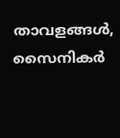താവളങ്ങൾ, സൈനികർ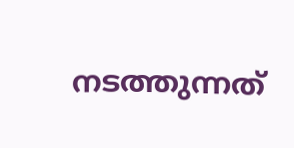നടത്തുന്നത്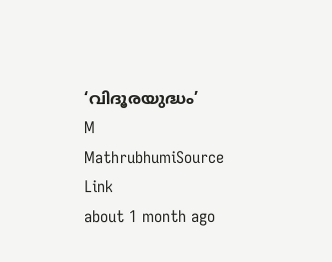‘വിദൂരയുദ്ധം’
M
MathrubhumiSource Link
about 1 month ago